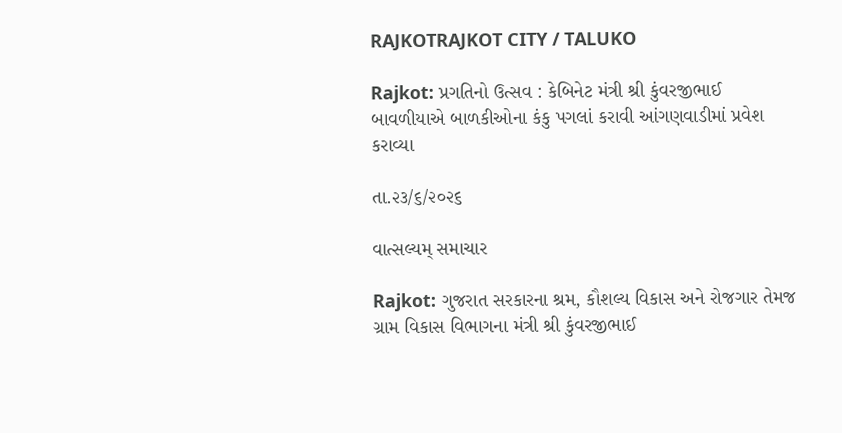RAJKOTRAJKOT CITY / TALUKO

Rajkot: પ્રગતિનો ઉત્સવ : કેબિનેટ મંત્રી શ્રી કુંવરજીભાઈ બાવળીયાએ બાળકીઓના કંકુ પગલાં કરાવી આંગણવાડીમાં પ્રવેશ કરાવ્યા

તા.૨૩/૬/૨૦૨૬

વાત્સલ્યમ્ સમાચાર

Rajkot: ગુજરાત સરકારના શ્રમ, કૌશલ્ય વિકાસ અને રોજગાર તેમજ ગ્રામ વિકાસ વિભાગના મંત્રી શ્રી કુંવરજીભાઈ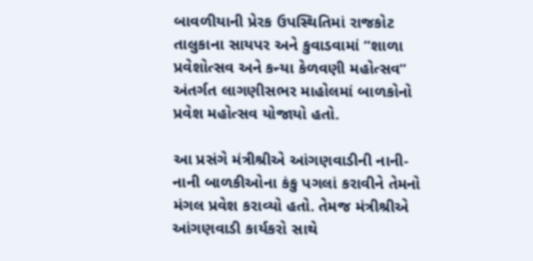બાવળીયાની પ્રેરક ઉપસ્થિતિમાં રાજકોટ તાલુકાના સાયપર અને કુવાડવામાં “શાળા પ્રવેશોત્સવ અને કન્યા કેળવણી મહોત્સવ” અંતર્ગત લાગણીસભર માહોલમાં બાળકોનો પ્રવેશ મહોત્સવ યોજાયો હતો.

આ પ્રસંગે મંત્રીશ્રીએ આંગણવાડીની નાની-નાની બાળકીઓના કંકુ પગલાં કરાવીને તેમનો મંગલ પ્રવેશ કરાવ્યો હતો. તેમજ મંત્રીશ્રીએ આંગણવાડી કાર્યકરો સાથે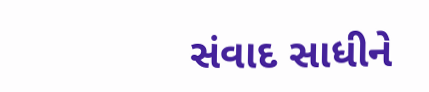સંવાદ સાધીને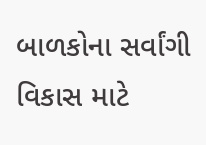બાળકોના સર્વાંગી વિકાસ માટે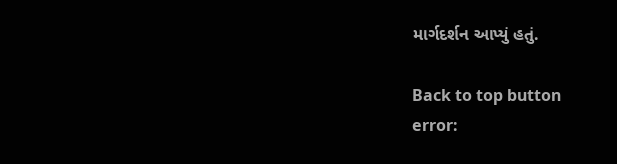માર્ગદર્શન આપ્યું હતું.

Back to top button
error: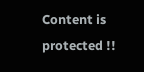Content is protected !!